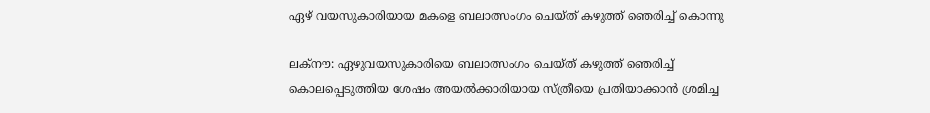ഏഴ് വയസുകാരിയായ മകളെ ബലാത്സംഗം ചെയ്‌ത് കഴുത്ത് ഞെരിച്ച് കൊന്നു

ലക്‌നൗ: ഏഴുവയസുകാരിയെ ബലാത്സംഗം ചെയ്‌ത് കഴുത്ത് ഞെരിച്ച് കൊലപ്പെടുത്തിയ ശേഷം അയൽക്കാരിയായ സ്‌ത്രീയെ പ്രതിയാക്കാൻ ശ്രമിച്ച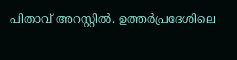പിതാവ് അറസ്റ്റിൽ. ഉത്തർപ്രദേശിലെ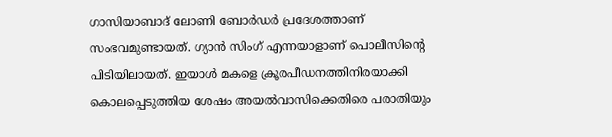ഗാസിയാബാദ് ലോണി ബോർഡർ പ്രദേശത്താണ് സംഭവമുണ്ടായത്. ഗ്യാൻ സിംഗ് എന്നയാളാണ് പൊലീസിന്റെ പിടിയിലായത്. ഇയാൾ മകളെ ക്രൂരപീഡനത്തിനിരയാക്കി കൊലപ്പെടുത്തിയ ശേഷം അയൽവാസിക്കെതിരെ പരാതിയും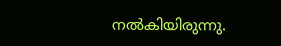നൽകിയിരുന്നു.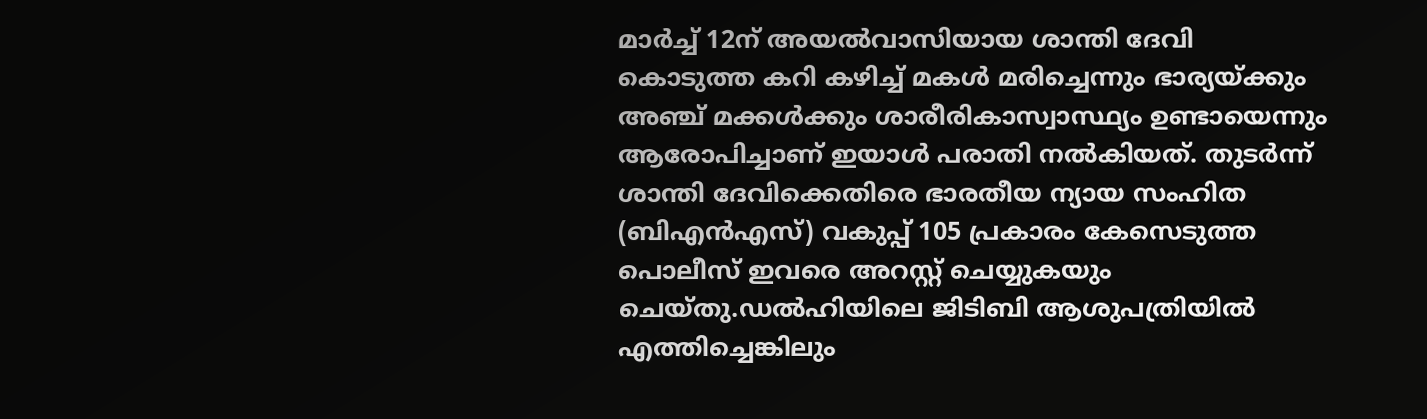മാർച്ച് 12ന് അയൽവാസിയായ ശാന്തി ദേവി കൊടുത്ത കറി കഴിച്ച് മകൾ മരിച്ചെന്നും ഭാര്യയ്‌ക്കും അഞ്ച് മക്കൾക്കും ശാരീരികാസ്വാസ്ഥ്യം ഉണ്ടായെന്നും ആരോപിച്ചാണ് ഇയാൾ പരാതി നൽകിയത്. തുടർന്ന് ശാന്തി ദേവിക്കെതിരെ ഭാരതീയ ന്യായ സംഹിത (ബിഎൻഎസ്) വകുപ്പ് 105 പ്രകാരം കേസെടുത്ത പൊലീസ് ഇവരെ അറസ്റ്റ് ചെയ്യുകയും ചെയ്തു.ഡൽഹിയിലെ ജിടിബി ആശുപത്രിയിൽ എത്തിച്ചെങ്കിലും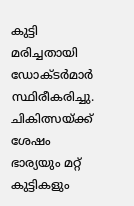കുട്ടി മരിച്ചതായി ഡോക്‌‌ടർമാർ സ്ഥിരീകരിച്ചു. ചികിത്സയ്‌ക്ക് ശേഷം ഭാര്യയും മറ്റ് കുട്ടികളും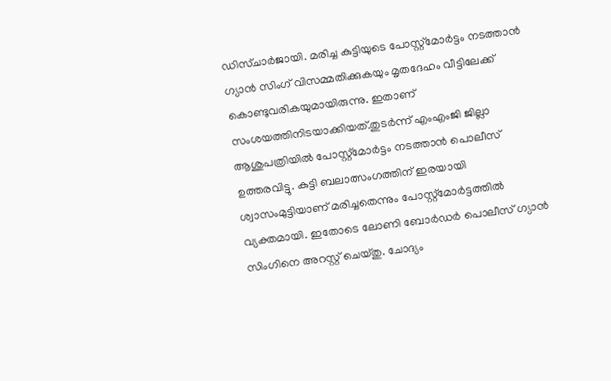ഡിസ്ചാർജായി. മരിച്ച കുട്ടിയുടെ പോസ്റ്റ്‌മോർട്ടം നടത്താൻ ഗ്യാൻ സിംഗ് വിസമ്മതിക്കുകയും മൃതദേഹം വീട്ടിലേക്ക് കൊണ്ടുവരികയുമായിരുന്നു. ഇതാണ് സംശയത്തിനിടയാക്കിയത്.തുടർന്ന് എംഎംജി ജില്ലാ ആശുപത്രിയിൽ പോസ്റ്റ്‌മോർട്ടം നടത്താൻ പൊലീസ് ഉത്തരവിട്ടു. കുട്ടി ബലാത്സംഗത്തിന് ഇരയായി ശ്വാസംമുട്ടിയാണ് മരിച്ചതെന്നും പോസ്റ്റ്‌മോർട്ടത്തിൽ വ്യക്തമായി. ഇതോടെ ലോണി ബോർഡർ പൊലീസ് ഗ്യാൻ സിംഗിനെ അറസ്റ്റ് ചെയ്‌തു. ചോദ്യം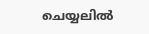ചെയ്യലിൽ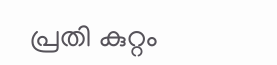പ്രതി കുറ്റം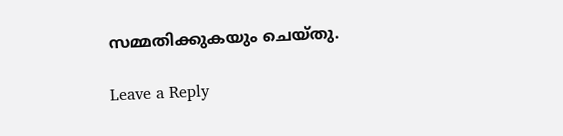സമ്മതിക്കുകയും ചെയ്‌തു.

Leave a Reply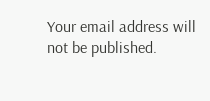Your email address will not be published.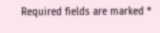Required fields are marked *